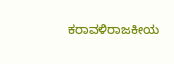ಕರಾವಳಿರಾಜಕೀಯ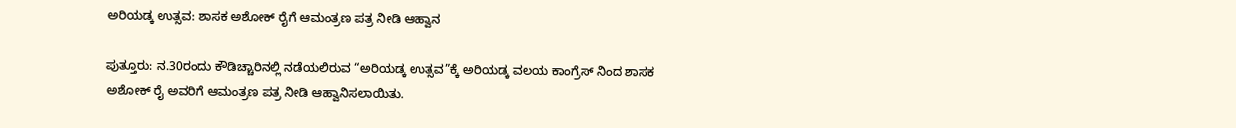ಅರಿಯಡ್ಕ ಉತ್ಸವ: ಶಾಸಕ ಅಶೋಕ್ ರೈಗೆ ಆಮಂತ್ರಣ ಪತ್ರ ನೀಡಿ ಆಹ್ವಾನ

ಪುತ್ತೂರು: ನ.30ರಂದು ಕೌಡಿಚ್ಚಾರಿನಲ್ಲಿ ನಡೆಯಲಿರುವ “ಅರಿಯಡ್ಕ ಉತ್ಸವ”ಕ್ಕೆ ಅರಿಯಡ್ಕ ವಲಯ ಕಾಂಗ್ರೆಸ್ ನಿಂದ ಶಾಸಕ ಅಶೋಕ್ ರೈ ಅವರಿಗೆ ಆಮಂತ್ರಣ ಪತ್ರ ನೀಡಿ ಆಹ್ವಾನಿಸಲಾಯಿತು.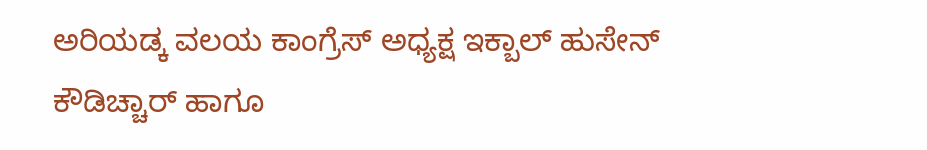ಅರಿಯಡ್ಕ ವಲಯ ಕಾಂಗ್ರೆಸ್ ಅಧ್ಯಕ್ಷ ಇಕ್ಬಾಲ್ ಹುಸೇನ್ ಕೌಡಿಚ್ಚಾರ್ ಹಾಗೂ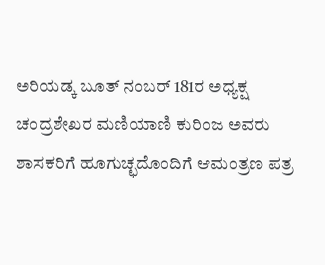ಅರಿಯಡ್ಕ ಬೂತ್ ನಂಬರ್ 181ರ ಅಧ್ಯಕ್ಷ ಚಂದ್ರಶೇಖರ ಮಣಿಯಾಣಿ ಕುರಿಂಜ ಅವರು ಶಾಸಕರಿಗೆ ಹೂಗುಚ್ಛದೊಂದಿಗೆ ಆಮಂತ್ರಣ ಪತ್ರ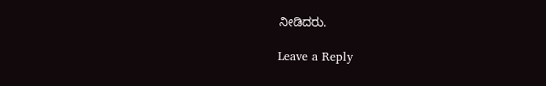ನೀಡಿದರು.

Leave a Reply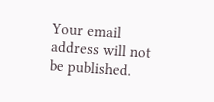Your email address will not be published.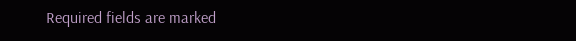Required fields are marked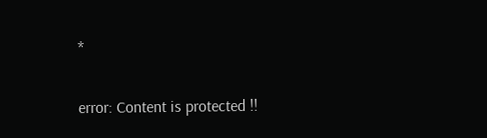*

error: Content is protected !!